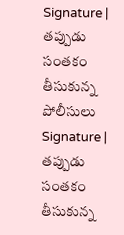Signature | తప్పుడు సంతకం తీసుకున్న పోలీసులు
Signature | తప్పుడు సంతకం తీసుకున్న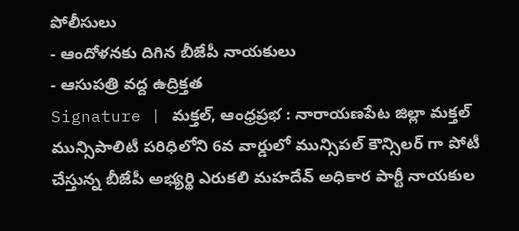పోలీసులు
- ఆందోళనకు దిగిన బీజేపీ నాయకులు
- ఆసుపత్రి వద్ద ఉద్రిక్తత
Signature | మక్తల్, ఆంధ్రప్రభ : నారాయణపేట జిల్లా మక్తల్ మున్సిపాలిటీ పరిధిలోని 6వ వార్డులో మున్సిపల్ కౌన్సిలర్ గా పోటీ చేస్తున్న బీజేపీ అభ్యర్థి ఎరుకలి మహదేవ్ అధికార పార్టీ నాయకుల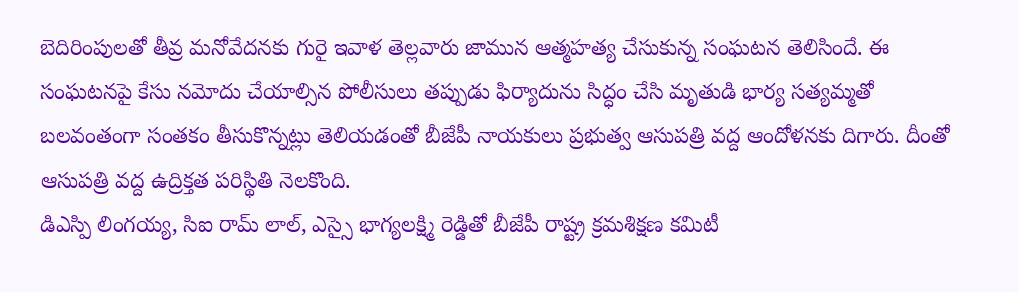బెదిరింపులతో తీవ్ర మనోవేదనకు గురై ఇవాళ తెల్లవారు జామున ఆత్మహత్య చేసుకున్న సంఘటన తెలిసిందే. ఈ సంఘటనపై కేసు నమోదు చేయాల్సిన పోలీసులు తప్పుడు ఫిర్యాదును సిద్ధం చేసి మృతుడి భార్య సత్యమ్మతో బలవంతంగా సంతకం తీసుకొన్నట్లు తెలియడంతో బీజేపీ నాయకులు ప్రభుత్వ ఆసుపత్రి వద్ద ఆందోళనకు దిగారు. దీంతో ఆసుపత్రి వద్ద ఉద్రిక్తత పరిస్థితి నెలకొంది.
డిఎస్పి లింగయ్య, సిఐ రామ్ లాల్, ఎస్సై భాగ్యలక్ష్మి రెడ్డితో బీజేపీ రాష్ట్ర క్రమశిక్షణ కమిటీ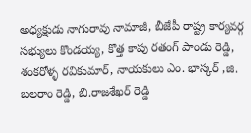అధ్యక్షుడు నాగురావు నామాజీ, బీజేపీ రాష్ట్ర కార్యవర్గ సభ్యులు కొండయ్య, కొత్త కాపు రతంగ్ పాండు రెడ్డి, శంకరోళ్ళ రవికుమార్, నాయకులు ఎం. భాస్కర్ ,జి. బలరాం రెడ్డి, బి.రాజశేఖర్ రెడ్డి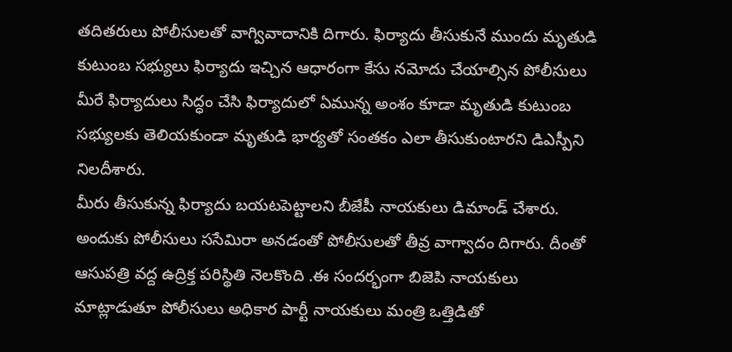తదితరులు పోలీసులతో వాగ్వివాదానికి దిగారు. ఫిర్యాదు తీసుకునే ముందు మృతుడి కుటుంబ సభ్యులు ఫిర్యాదు ఇచ్చిన ఆధారంగా కేసు నమోదు చేయాల్సిన పోలీసులు మీరే ఫిర్యాదులు సిద్ధం చేసి ఫిర్యాదులో ఏమున్న అంశం కూడా మృతుడి కుటుంబ సభ్యులకు తెలియకుండా మృతుడి భార్యతో సంతకం ఎలా తీసుకుంటారని డిఎస్పీని నిలదీశారు.
మీరు తీసుకున్న ఫిర్యాదు బయటపెట్టాలని బీజేపీ నాయకులు డిమాండ్ చేశారు. అందుకు పోలీసులు ససేమిరా అనడంతో పోలీసులతో తీవ్ర వాగ్వాదం దిగారు. దీంతో ఆసుపత్రి వద్ద ఉద్రిక్త పరిస్థితి నెలకొంది .ఈ సందర్భంగా బిజెపి నాయకులు మాట్లాడుతూ పోలీసులు అధికార పార్టీ నాయకులు మంత్రి ఒత్తిడితో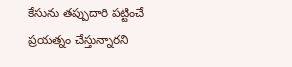కేసును తప్పుదారి పట్టించే ప్రయత్నం చేస్తున్నారని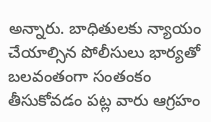అన్నారు. బాధితులకు న్యాయం చేయాల్సిన పోలీసులు భార్యతో బలవంతంగా సంతంకం తీసుకోవడం పట్ల వారు ఆగ్రహం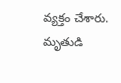వ్యక్తం చేశారు. మృతుడి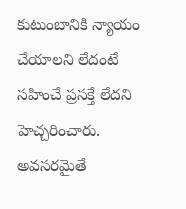కుటుంబానికి న్యాయం చేయాలని లేదంటే సహించే ప్రసక్తే లేదని హెచ్చరించారు. అవసరమైతే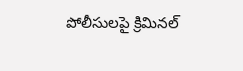పోలీసులపై క్రిమినల్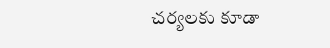చర్యలకు కూడా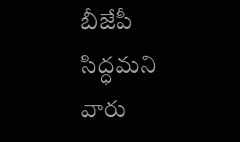బీజేపీ సిద్ధమని వారు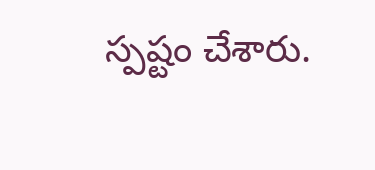స్పష్టం చేశారు.